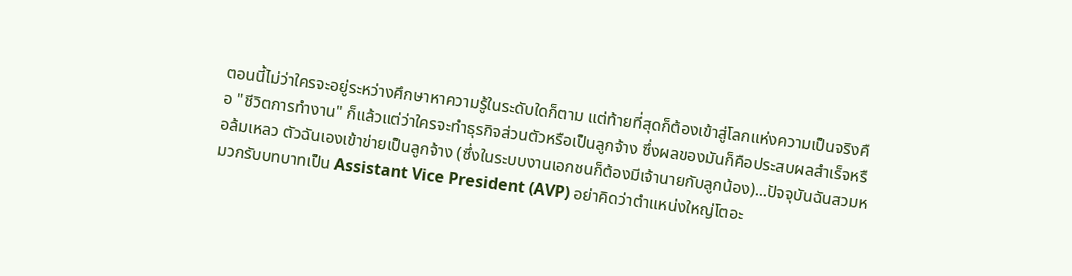ตอนนี้ไม่ว่าใครจะอยู่ระหว่างศึกษาหาความรู้ในระดับใดก็ตาม แต่ท้ายที่สุดก็ต้องเข้าสู่โลกแห่งความเป็นจริงคือ "ชีวิตการทำงาน" ก็แล้วแต่ว่าใครจะทำธุรกิจส่วนตัวหรือเป็นลูกจ้าง ซึ่งผลของมันก็คือประสบผลสำเร็จหรือล้มเหลว ตัวฉันเองเข้าข่ายเป็นลูกจ้าง (ซึ่งในระบบงานเอกชนก็ต้องมีเจ้านายกับลูกน้อง)...ปัจจุบันฉันสวมหมวกรับบทบาทเป็น Assistant Vice President (AVP) อย่าคิดว่าตำแหน่งใหญ่โตอะ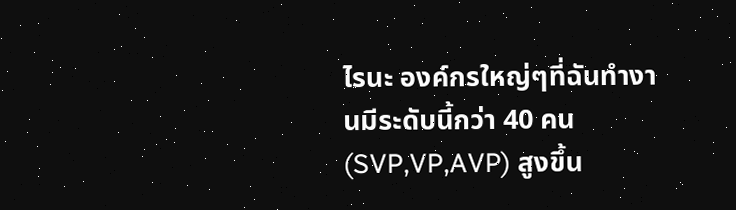ไรนะ องค์กรใหญ่ๆที่ฉันทำงานมีระดับนี้กว่า 40 คน (SVP,VP,AVP) สูงขึ้น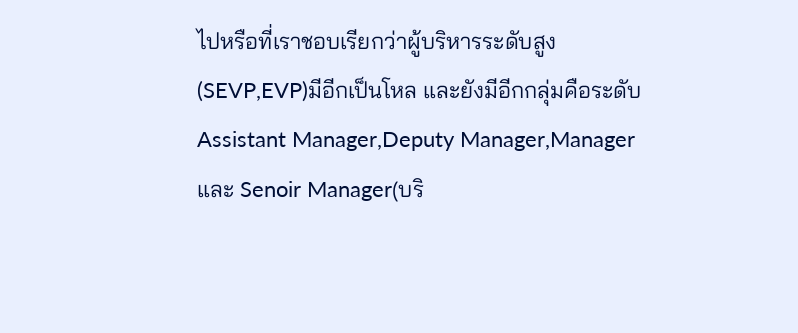ไปหรือที่เราชอบเรียกว่าผู้บริหารระดับสูง(SEVP,EVP)มีอีกเป็นโหล และยังมีอีกกลุ่มคือระดับ Assistant Manager,Deputy Manager,Manager และ Senoir Manager(บริ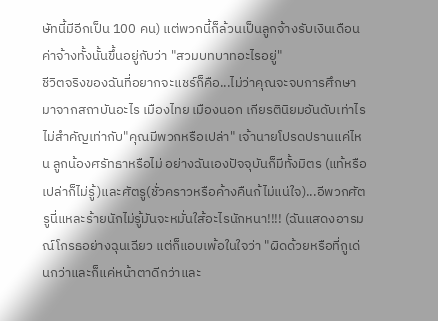ษัทนี้มีอีกเป็น 100 คน) แต่พวกนี้ก็ล้วนเป็นลูกจ้างรับเงินเดือนค่าจ้างทั้งนั้นขึ้นอยู่กับว่า "สวมบทบาทอะไรอยู่"
ชีวิตจริงของฉันที่อยากจะแชร์ก็คือ...ไม่ว่าคุณจะจบการศึกษามาจากสถาบันอะไร เมืองไทย เมืองนอก เกียรตินิยมอันดับเท่าไร ไม่สำคัญเท่ากับ"คุณมีพวกหรือเปล่า" เจ้านายโปรดปรานแค่ไหน ลูกน้องศรัทธาหรือไม่ อย่างฉันเองปัจจุบันก็มีทั้งมิตร (แท้หรือเปล่าก็ไม่รู้)และศัตรู(ชั่วคราวหรือค้างคืนก้ไม่แน่ใจ)...อีพวกศัตรูนี่แหละร้ายนักไม่รู้มันจะหมั่นใส้อะไรนักหนา!!!! (ฉันแสดงอารมณ์โกรธอย่างฉุนเฉียว แต่ก็แอบเพ้อในใจว่า "ผิดด้วยหรือที่กูเด่นกว่าและก็แค่หน้าตาดีกว่าและ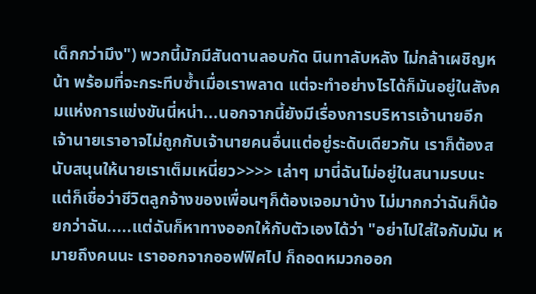เด็กกว่ามึง") พวกนี้มักมีสันดานลอบกัด นินทาลับหลัง ไม่กล้าเผชิญหน้า พร้อมที่จะกระทีบซ้ำเมื่อเราพลาด แต่จะทำอย่างไรได้ก็มันอยู่ในสังคมแห่งการแข่งขันนี่หน่า...นอกจากนี้ยังมีเรื่องการบริหารเจ้านายอีก เจ้านายเราอาจไม่ถูกกับเจ้านายคนอื่นแต่อยู่ระดับเดียวกัน เราก็ต้องสนับสนุนให้นายเราเต็มเหนี่ยว>>>> เล่าๆ มานี่ฉันไม่อยู่ในสนามรบนะ แต่ก็เชื่อว่าชีวิตลูกจ้างของเพื่อนๆก็ต้องเจอมาบ้าง ไม่มากกว่าฉันก็น้อยกว่าฉัน.....แต่ฉันก็หาทางออกให้กับตัวเองได้ว่า "อย่าไปใส่ใจกับมัน หมายถึงคนนะ เราออกจากออฟฟิศไป ก็ถอดหมวกออก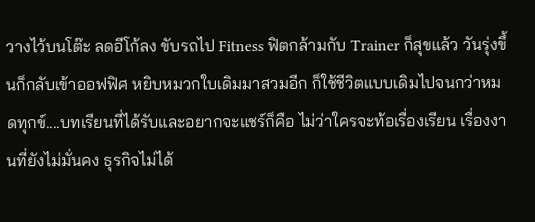วางไว้บนโต๊ะ ลดอีโก้ลง ขับรถไป Fitness ฟิตกล้ามกับ Trainer ก็สุขแล้ว วันรุ่งขึ้นก็กลับเข้าออฟฟิศ หยิบหมวกใบเดิมมาสวมอีก ก็ใช้ชีวิตแบบเดิมไปจนกว่าหมดทุกข์....บทเรียนที่ได้รับและอยากจะแชร์ก็คือ ไม่ว่าใครจะท้อเรื่องเรียน เรื่องงานที่ยังไม่มั่นคง ธุรกิจไม่ได้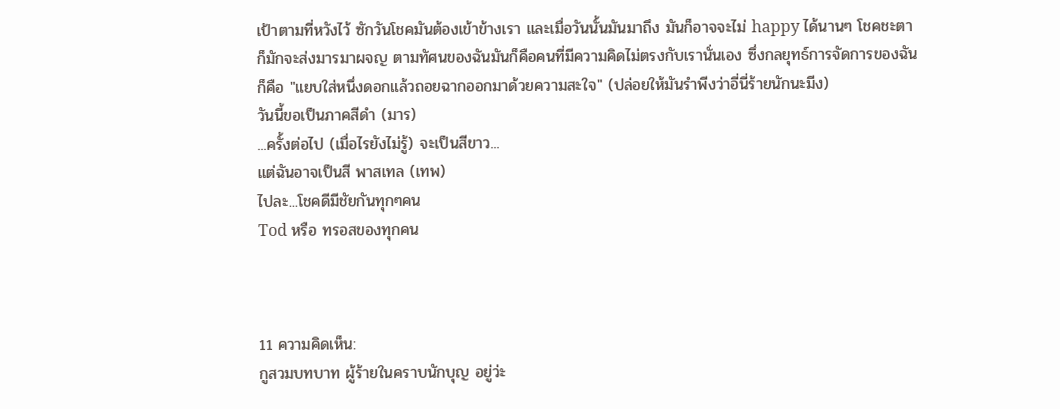เป้าตามที่หวังไว้ ซักวันโชคมันต้องเข้าข้างเรา และเมื่อวันนั้นมันมาถึง มันก็อาจจะไม่ happy ได้นานๆ โชคชะตาก็มักจะส่งมารมาผจญ ตามทัศนของฉันมันก็คือคนที่มีความคิดไม่ตรงกับเรานั่นเอง ซึ่งกลยุทธ์การจัดการของฉันก็คือ "แยบใส่หนึ่งดอกแล้วถอยฉากออกมาด้วยความสะใจ" (ปล่อยให้มันรำพีงว่าอี่นี่ร้ายนักนะมีง)
วันนี้ขอเป็นภาคสีดำ (มาร)
...ครั้งต่อไป (เมื่อไรยังไม่รู้) จะเป็นสีขาว...
แต่ฉันอาจเป็นสี พาสเทล (เทพ)
ไปละ...โชคดีมีชัยกันทุกๆคน
Tod หรือ ทรอสของทุกคน



11 ความคิดเห็น:
กูสวมบทบาท ผู้ร้ายในคราบนักบุญ อยู่ว่ะ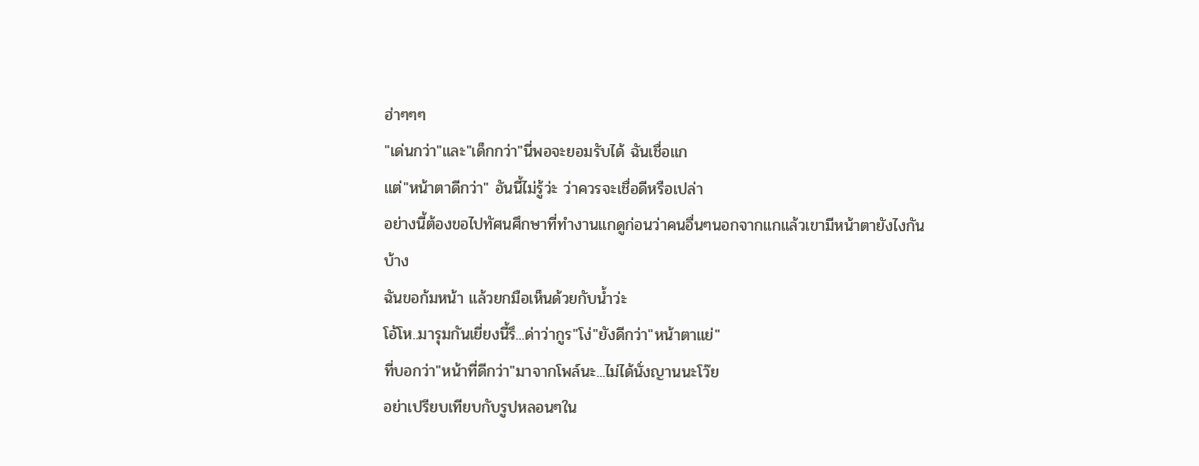ฮ่าๆๆๆ
"เด่นกว่า"และ"เด็กกว่า"นี่พอจะยอมรับได้ ฉันเชื่อแก
แต่"หน้าตาดีกว่า" อันนี้ไม่รู้ว่ะ ว่าควรจะเชื่อดีหรือเปล่า
อย่างนี้ต้องขอไปทัศนศึกษาที่ทำงานแกดูก่อนว่าคนอื่นๆนอกจากแกแล้วเขามีหน้าตายังไงกันบ้าง
ฉันขอก้มหน้า แล้วยกมือเห็นด้วยกับน้ำว่ะ
โอ้โห..มารุมกันเยี่ยงนี้รึ...ด่าว่ากูร"โง่"ยังดีกว่า"หน้าตาแย่"
ที่บอกว่า"หน้าที่ดีกว่า"มาจากโพล์นะ...ไม่ได้นั่งญานนะโว๊ย
อย่าเปรียบเทียบกับรูปหลอนๆใน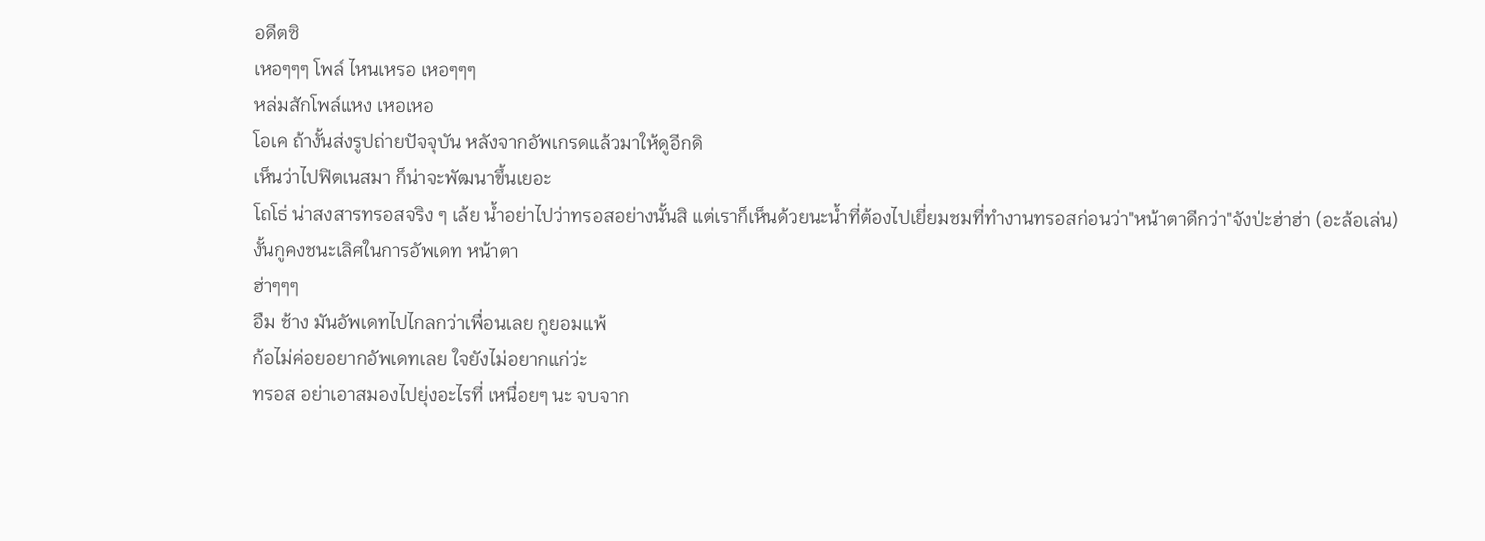อดีตซิ
เหอๆๆๆ โพล์ ไหนเหรอ เหอๆๆๆ
หล่มสักโพล์แหง เหอเหอ
โอเค ถ้างั้นส่งรูปถ่ายปัจจุบัน หลังจากอัพเกรดแล้วมาให้ดูอีกดิ
เห็นว่าไปฟิตเนสมา ก็น่าจะพัฒนาขึ้นเยอะ
โถโธ่ น่าสงสารทรอสจริง ๆ เล้ย น้ำอย่าไปว่าทรอสอย่างนั้นสิ แต่เราก็เห็นด้วยนะน้ำที่ต้องไปเยี่ยมชมที่ทำงานทรอสก่อนว่า"หน้าตาดีกว่า"จังป่ะฮ่าฮ่า (อะล้อเล่น)
งั้นกูคงชนะเลิศในการอัพเดท หน้าตา
ฮ่าๆๆๆ
อืม ช้าง มันอัพเดทไปไกลกว่าเพื่อนเลย กูยอมแพ้
ก้อไม่ค่อยอยากอัพเดทเลย ใจยังไม่อยากแก่ว่ะ
ทรอส อย่าเอาสมองไปยุ่งอะไรที่ เหนื่อยๆ นะ จบจาก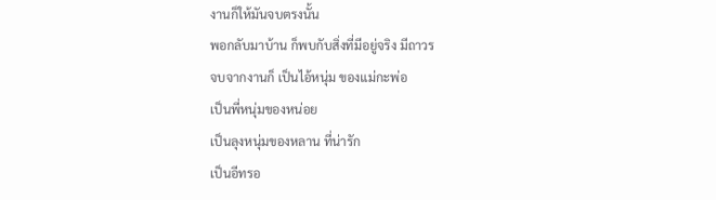งานก็ให้มันจบตรงนั้น
พอกลับมาบ้าน ก็พบกับสิ่งที่มีอยู่จริง มีถาวร
จบจากงานก็ เป็นไอ้หนุ่ม ของแม่กะพ่อ
เป็นพี่หนุ่มของหน่อย
เป็นลุงหนุ่มของหลาน ที่น่ารัก
เป็นอีทรอ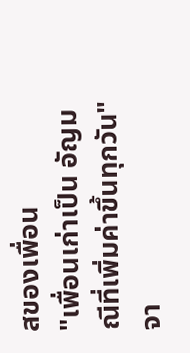สของเพื่อน
"เพื่อนเก่าเป็น อัญมณีที่เพิ่มค่าขึ้นทุกวัน"
จา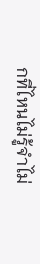กที่ไหนไม่รู้จำไม่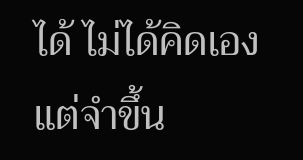ได้ ไม่ได้คิดเอง แต่จำขึ้น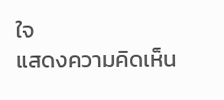ใจ
แสดงความคิดเห็น